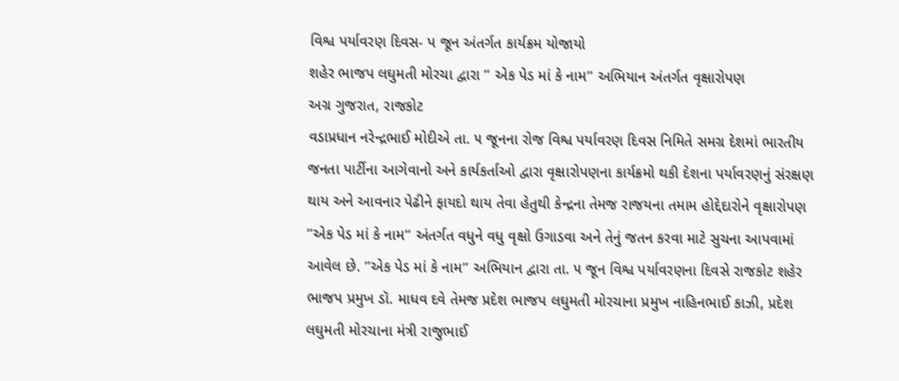વિશ્વ પર્યાવરણ દિવસ- પ જૂન અંતર્ગત કાર્યક્રમ યોજાયો
શહેર ભાજપ લઘુમતી મોરચા દ્વારા ’’ એક પેડ માં કે નામ’’ અભિયાન અંતર્ગત વૃક્ષારોપણ
અગ્ર ગુજરાત, રાજકોટ
વડાપ્રધાન નરેન્દ્રભાઈ મોદીએ તા. ૫ જૂનના રોજ વિશ્વ પર્યાવરણ દિવસ નિમિતે સમગ્ર દેશમાં ભારતીય જનતા પાર્ટીના આગેવાનો અને કાર્યકર્તાઓ દ્વારા વૃક્ષારોપણના કાર્યક્રમો થકી દેશના પર્યાવરણનું સંરક્ષણ થાય અને આવનાર પેઢીને ફાયદો થાય તેવા હેતુથી કેન્દ્રના તેમજ રાજયના તમામ હોદ્દેદારોને વૃક્ષારોપણ ’’એક પેડ માં કે નામ’’ અંતર્ગત વધુને વધુ વૃક્ષો ઉગાડવા અને તેનું જતન કરવા માટે સુચના આપવામાં આવેલ છે. ’’એક પેડ માં કે નામ’’ અભિયાન દ્વારા તા. ૫ જૂન વિશ્વ પર્યાવરણના દિવસે રાજકોટ શહેર ભાજપ પ્રમુખ ડૉ. માધવ દવે તેમજ પ્રદેશ ભાજપ લઘુમતી મોરચાના પ્રમુખ નાહિનભાઈ કાઝી, પ્રદેશ લઘુમતી મોરચાના મંત્રી રાજુભાઈ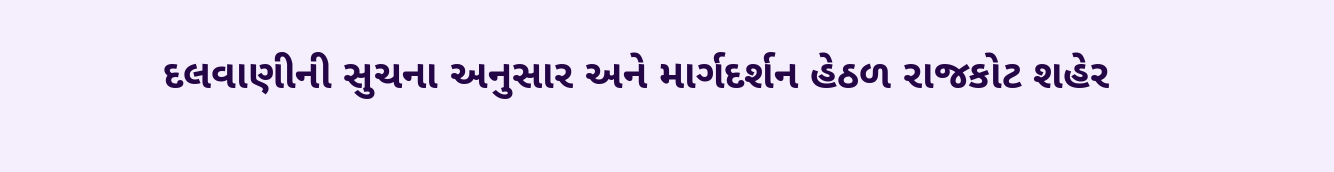દલવાણીની સુચના અનુસાર અને માર્ગદર્શન હેઠળ રાજકોટ શહેર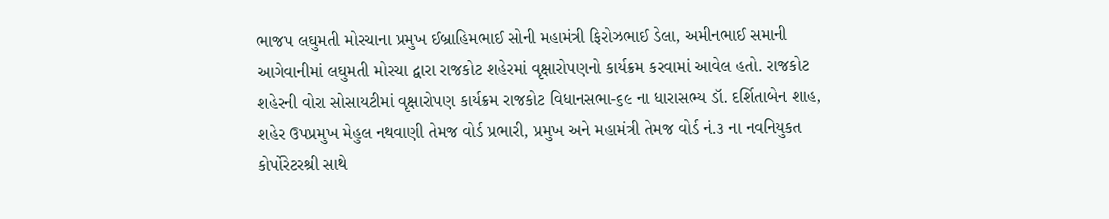ભાજપ લઘુમતી મોરચાના પ્રમુખ ઈબ્રાહિમભાઈ સોની મહામંત્રી ફિરોઝભાઈ ડેલા, અમીનભાઈ સમાની આગેવાનીમાં લઘુમતી મોરચા દ્વારા રાજકોટ શહેરમાં વૃક્ષારોપણનો કાર્યક્રમ કરવામાં આવેલ હતો. રાજકોટ શહેરની વોરા સોસાયટીમાં વૃક્ષારોપણ કાર્યક્રમ રાજકોટ વિધાનસભા-૬૯ ના ધારાસભ્ય ડૉ. દર્શિતાબેન શાહ, શહેર ઉપપ્રમુખ મેહુલ નથવાણી તેમજ વોર્ડ પ્રભારી, પ્રમુખ અને મહામંત્રી તેમજ વોર્ડ નં.૩ ના નવનિયુકત કોર્પોરેટરશ્રી સાથે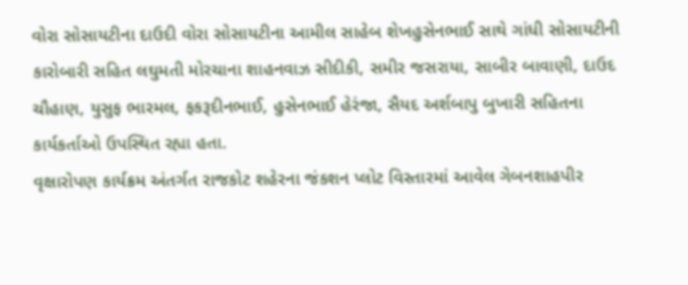વોરા સોસાયટીના દાઉદી વોરા સોસાયટીના આમીલ સાહેબ શેખહુસેનભાઈ સાથે ગાંધી સોસાયટીની કારોબારી સહિત લઘુમતી મોરચાના શાહનવાઝ સીદીકી, સમીર જસરાયા, સાબીર બાવાણી, દાઉદ ચૌહાણ, યુસુફ ભારમલ, ફકરૂદીનભાઈ, હુસેનભાઈ હેરંજા, સૈયદ અર્શબાપુ બુખારી સહિતના કાર્યકર્તાઓ ઉપસ્થિત રહ્યા હતા.
વૃક્ષારોપણ કાર્યક્રમ અંતર્ગત રાજકોટ શહેરના જંકશન પ્લોટ વિસ્તારમાં આવેલ ગેબનશાહપીર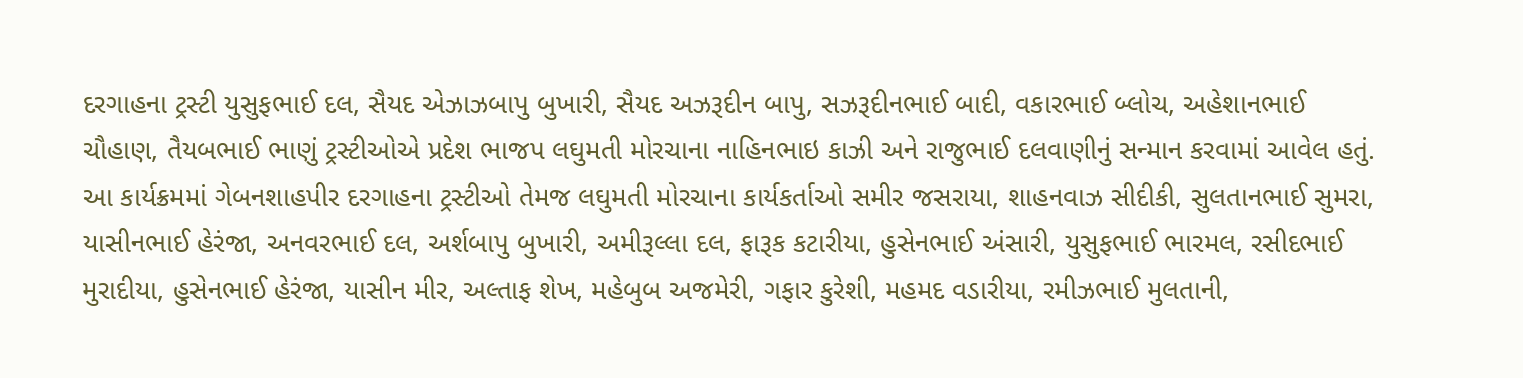દરગાહના ટ્રસ્ટી યુસુફભાઈ દલ, સૈયદ એઝાઝબાપુ બુખારી, સૈયદ અઝરૂદીન બાપુ, સઝરૂદીનભાઈ બાદી, વકારભાઈ બ્લોચ, અહેશાનભાઈ ચૌહાણ, તૈયબભાઈ ભાણું ટ્રસ્ટીઓએ પ્રદેશ ભાજપ લઘુમતી મોરચાના નાહિનભાઇ કાઝી અને રાજુભાઈ દલવાણીનું સન્માન કરવામાં આવેલ હતું. આ કાર્યક્રમમાં ગેબનશાહપીર દરગાહના ટ્રસ્ટીઓ તેમજ લઘુમતી મોરચાના કાર્યકર્તાઓ સમીર જસરાયા, શાહનવાઝ સીદીકી, સુલતાનભાઈ સુમરા, યાસીનભાઈ હેરંજા, અનવરભાઈ દલ, અર્શબાપુ બુખારી, અમીરૂલ્લા દલ, ફારૂક કટારીયા, હુસેનભાઈ અંસારી, યુસુફભાઈ ભારમલ, રસીદભાઈ મુરાદીયા, હુસેનભાઈ હેરંજા, યાસીન મીર, અલ્તાફ શેખ, મહેબુબ અજમેરી, ગફાર કુરેશી, મહમદ વડારીયા, રમીઝભાઈ મુલતાની,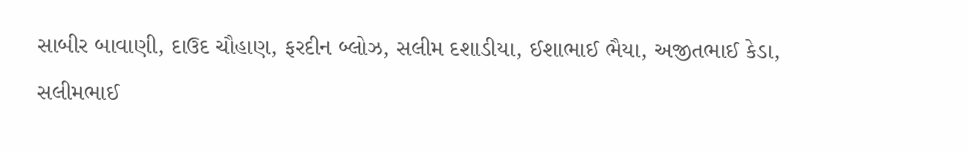સાબીર બાવાણી, દાઉદ ચૌહાણ, ફરદીન બ્લોઝ, સલીમ દશાડીયા, ઈશાભાઈ ભૈયા, અજીતભાઈ કેડા, સલીમભાઈ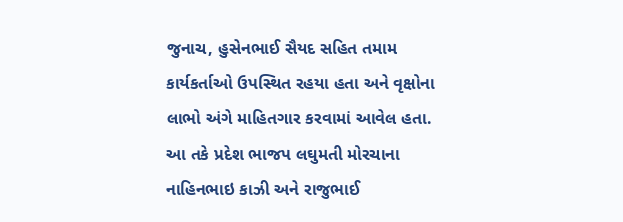જુનાચ, હુસેનભાઈ સૈયદ સહિત તમામ કાર્યકર્તાઓ ઉપસ્થિત રહયા હતા અને વૃક્ષોના લાભો અંગે માહિતગાર કરવામાં આવેલ હતા. આ તકે પ્રદેશ ભાજપ લઘુમતી મોરચાના નાહિનભાઇ કાઝી અને રાજુભાઈ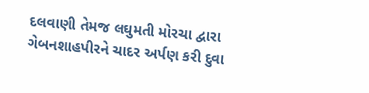દલવાણી તેમજ લઘુમતી મોરચા દ્વારા ગેબનશાહપીરને ચાદર અર્પણ કરી દુવા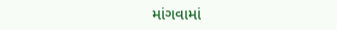માંગવામાં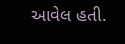આવેલ હતી.